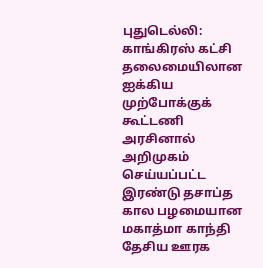புதுடெல்லி: காங்கிரஸ் கட்சி தலைமையிலான ஐக்கிய முற்போக்குக் கூட்டணி அரசினால் அறிமுகம் செய்யப்பட்ட இரண்டு தசாப்த கால பழமையான மகாத்மா காந்தி தேசிய ஊரக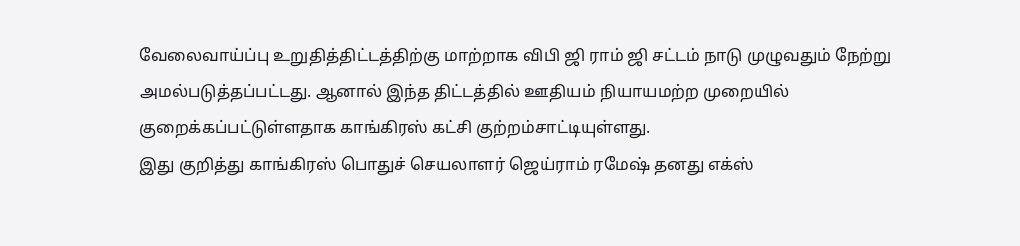வேலைவாய்ப்பு உறுதித்திட்டத்திற்கு மாற்றாக விபி ஜி ராம் ஜி சட்டம் நாடு முழுவதும் நேற்று அமல்படுத்தப்பட்டது. ஆனால் இந்த திட்டத்தில் ஊதியம் நியாயமற்ற முறையில் குறைக்கப்பட்டுள்ளதாக காங்கிரஸ் கட்சி குற்றம்சாட்டியுள்ளது.
இது குறித்து காங்கிரஸ் பொதுச் செயலாளர் ஜெய்ராம் ரமேஷ் தனது எக்ஸ்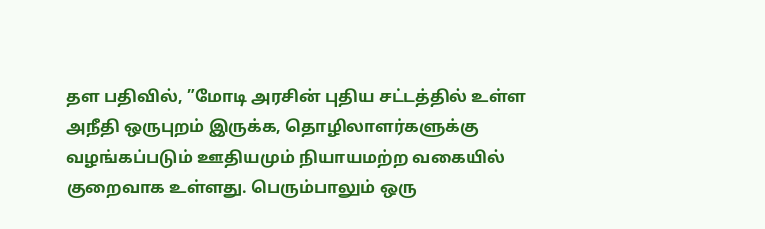தள பதிவில், ”மோடி அரசின் புதிய சட்டத்தில் உள்ள அநீதி ஒருபுறம் இருக்க, தொழிலாளர்களுக்கு வழங்கப்படும் ஊதியமும் நியாயமற்ற வகையில் குறைவாக உள்ளது. பெரும்பாலும் ஒரு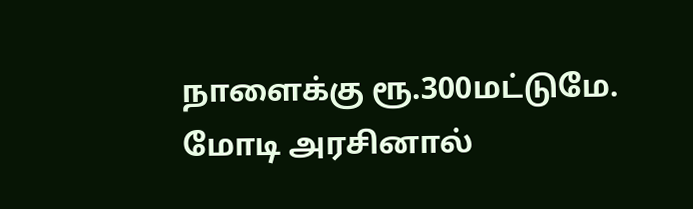நாளைக்கு ரூ.300மட்டுமே.
மோடி அரசினால்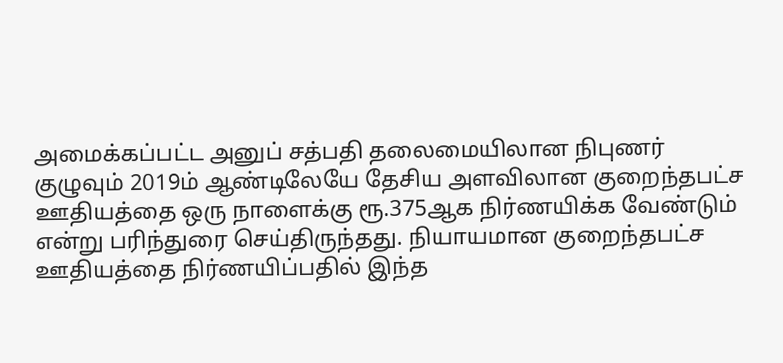அமைக்கப்பட்ட அனுப் சத்பதி தலைமையிலான நிபுணர் குழுவும் 2019ம் ஆண்டிலேயே தேசிய அளவிலான குறைந்தபட்ச ஊதியத்தை ஒரு நாளைக்கு ரூ.375ஆக நிர்ணயிக்க வேண்டும் என்று பரிந்துரை செய்திருந்தது. நியாயமான குறைந்தபட்ச ஊதியத்தை நிர்ணயிப்பதில் இந்த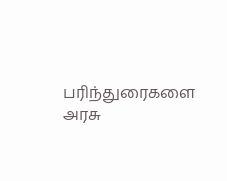பரிந்துரைகளை அரசு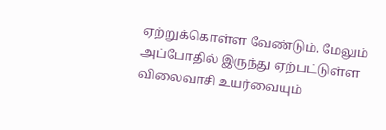ஏற்றுக்கொள்ள வேண்டும். மேலும் அப்போதில் இருந்து ஏற்பட்டுள்ள விலைவாசி உயர்வையும்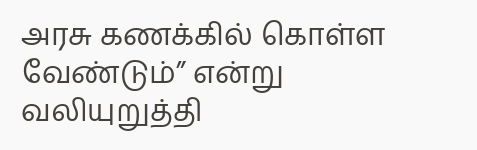அரசு கணக்கில் கொள்ள வேண்டும்” என்று வலியுறுத்தி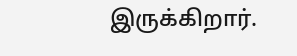இருக்கிறார்.